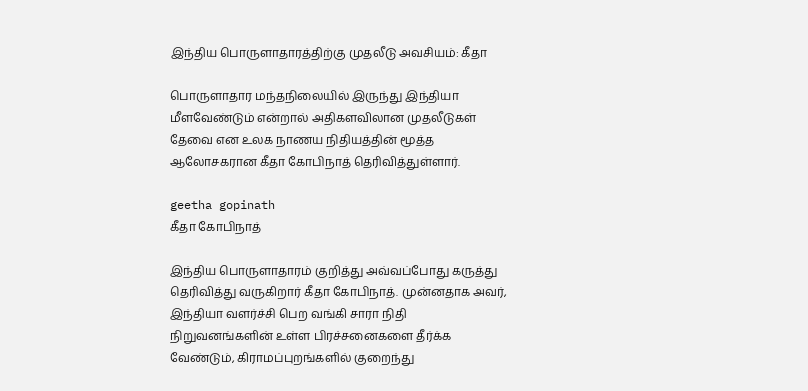இந்திய பொருளாதாரத்திற்கு முதலீடு அவசியம்: கீதா

பொருளாதார மந்தநிலையில் இருந்து இந்தியா மீளவேண்டும் என்றால் அதிகளவிலான முதலீடுகள் தேவை என உலக நாணய நிதியத்தின் மூத்த ஆலோசகரான கீதா கோபிநாத் தெரிவித்துள்ளார்.

geetha gopinath
கீதா கோபிநாத்

இந்திய பொருளாதாரம் குறித்து அவ்வப்போது கருத்து தெரிவித்து வருகிறார் கீதா கோபிநாத். முன்னதாக அவர், இந்தியா வளர்ச்சி பெற வங்கி சாரா நிதி நிறுவனங்களின் உள்ள பிரச்சனைகளை தீர்க்க வேண்டும், கிராமப்புறங்களில் குறைந்து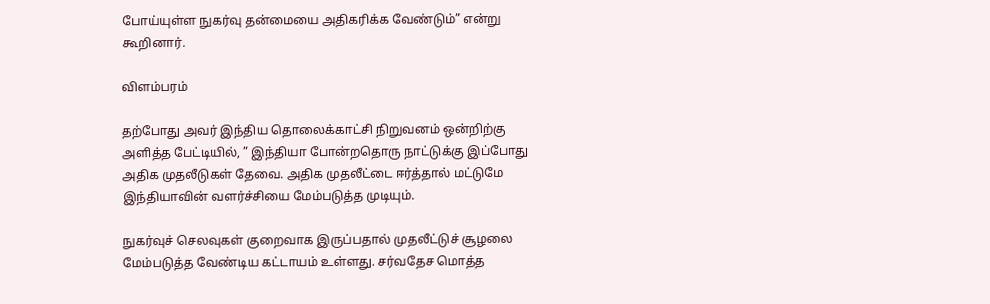போய்யுள்ள நுகர்வு தன்மையை அதிகரிக்க வேண்டும்” என்று கூறினார்.

விளம்பரம்

தற்போது அவர் இந்திய தொலைக்காட்சி நிறுவனம் ஒன்றிற்கு அளித்த பேட்டியில், ” இந்தியா போன்றதொரு நாட்டுக்கு இப்போது அதிக முதலீடுகள் தேவை. அதிக முதலீட்டை ஈர்த்தால் மட்டுமே இந்தியாவின் வளர்ச்சியை மேம்படுத்த முடியும்.

நுகர்வுச் செலவுகள் குறைவாக இருப்பதால் முதலீட்டுச் சூழலை மேம்படுத்த வேண்டிய கட்டாயம் உள்ளது. சர்வதேச மொத்த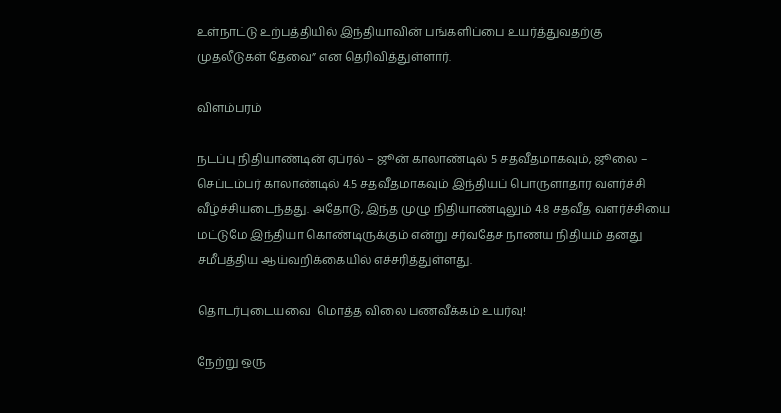உள்நாட்டு உற்பத்தியில் இந்தியாவின் பங்களிப்பை உயர்த்துவதற்கு முதலீடுகள் தேவை” என தெரிவித்துள்ளார்.

விளம்பரம்

நடப்பு நிதியாண்டின் ஏப்ரல் – ஜூன் காலாண்டில் 5 சதவீதமாகவும், ஜூலை – செப்டம்பர் காலாண்டில் 4.5 சதவீதமாகவும் இந்தியப் பொருளாதார வளர்ச்சி வீழ்ச்சியடைந்தது. அதோடு, இந்த முழு நிதியாண்டிலும் 4.8 சதவீத வளர்ச்சியை மட்டுமே இந்தியா கொண்டிருக்கும் என்று சர்வதேச நாணய நிதியம் தனது சமீபத்திய ஆய்வறிக்கையில் எச்சரித்துள்ளது.

தொடர்புடையவை  மொத்த விலை பணவீக்கம் உயர்வு!

நேற்று ஒரு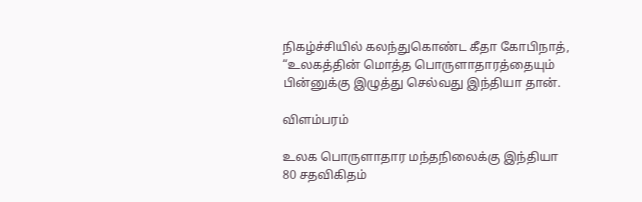நிகழ்ச்சியில் கலந்துகொண்ட கீதா கோபிநாத், “உலகத்தின் மொத்த பொருளாதாரத்தையும் பின்னுக்கு இழுத்து செல்வது இந்தியா தான்.

விளம்பரம்

உலக பொருளாதார மந்தநிலைக்கு இந்தியா 80 சதவிகிதம்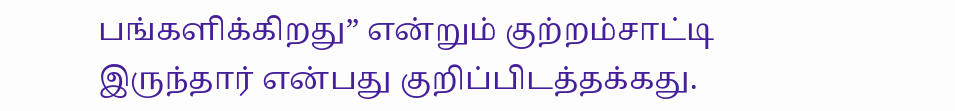பங்களிக்கிறது” என்றும் குற்றம்சாட்டி இருந்தார் என்பது குறிப்பிடத்தக்கது.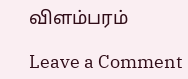விளம்பரம்

Leave a Comment